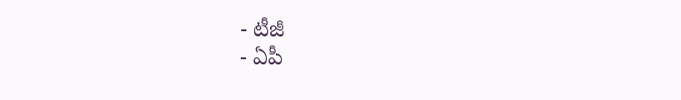- టీజీ
- ఏపీ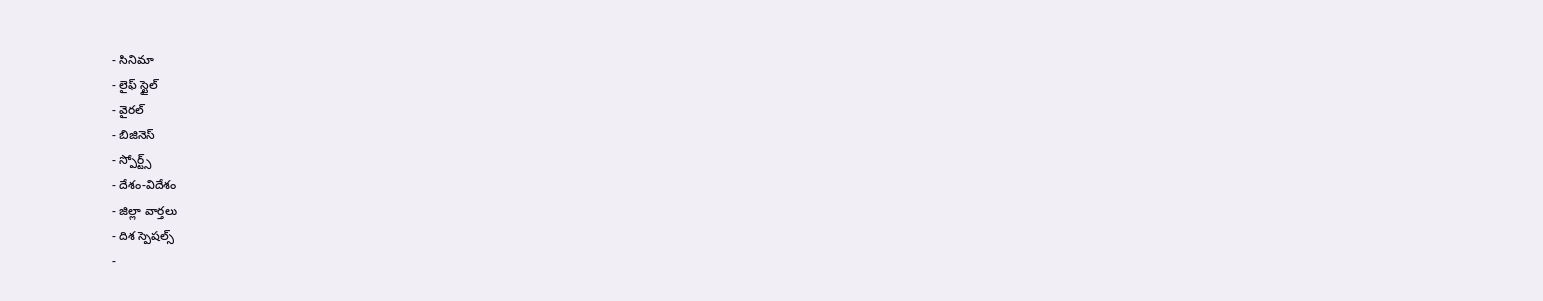- సినిమా
- లైఫ్ స్టైల్
- వైరల్
- బిజినెస్
- స్పోర్ట్స్
- దేశం-విదేశం
- జిల్లా వార్తలు
- దిశ స్పెషల్స్
-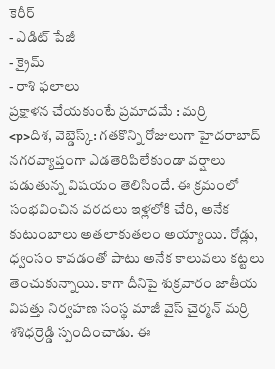కెరీర్
- ఎడిట్ పేజీ
- క్రైమ్
- రాశి ఫలాలు
ప్రక్షాళన చేయకుంటే ప్రమాదమే : మర్రి
<p>దిశ, వెబ్డెస్క్: గతకొన్ని రోజులుగా హైదరాబాద్ నగరవ్యాప్తంగా ఎడతెరిపిలేకుండా వర్షాలు పడుతున్న విషయం తెలిసిందే. ఈ క్రమంలో సంభవించిన వరదలు ఇళ్లలోకి చేరి, అనేక కుటుంబాలు అతలాకుతలం అయ్యాయి. రోడ్లు, ధ్వంసం కావడంతో పాటు అనేక కాలువలు కట్టలు తెంచుకున్నాయి. కాగా దీనిపై శుక్రవారం జాతీయ విపత్తు నిర్వహణ సంస్థ మాజీ వైస్ చైర్మన్ మర్రి శశిధర్రెడ్డి స్పందించాడు. ఈ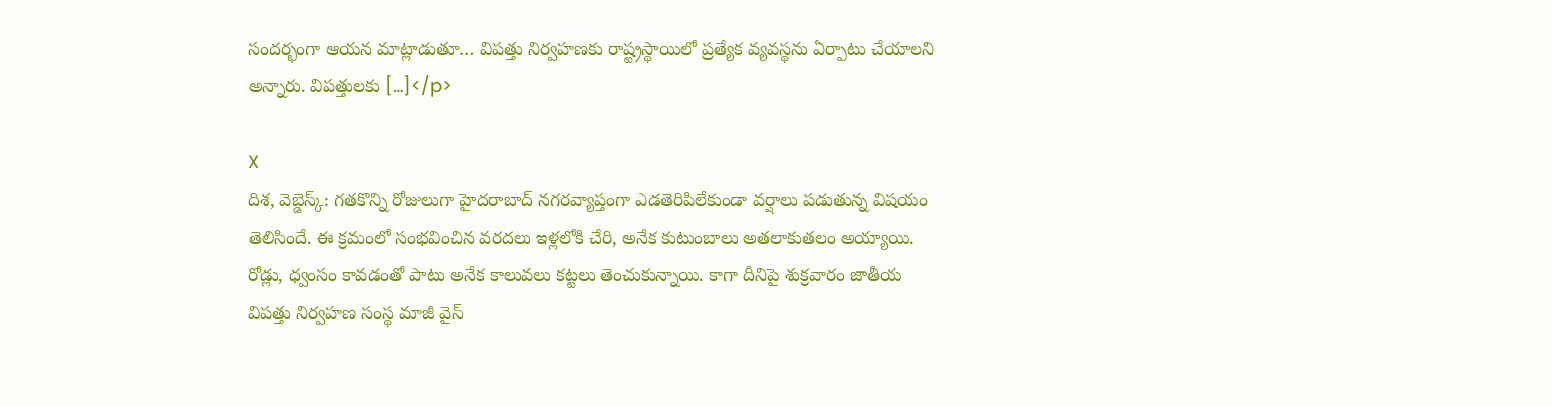సందర్భంగా ఆయన మాట్లాడుతూ… విపత్తు నిర్వహణకు రాష్ట్రస్థాయిలో ప్రత్యేక వ్యవస్థను ఏర్పాటు చేయాలని అన్నారు. విపత్తులకు […]</p>

X
దిశ, వెబ్డెస్క్: గతకొన్ని రోజులుగా హైదరాబాద్ నగరవ్యాప్తంగా ఎడతెరిపిలేకుండా వర్షాలు పడుతున్న విషయం తెలిసిందే. ఈ క్రమంలో సంభవించిన వరదలు ఇళ్లలోకి చేరి, అనేక కుటుంబాలు అతలాకుతలం అయ్యాయి. రోడ్లు, ధ్వంసం కావడంతో పాటు అనేక కాలువలు కట్టలు తెంచుకున్నాయి. కాగా దీనిపై శుక్రవారం జాతీయ విపత్తు నిర్వహణ సంస్థ మాజీ వైస్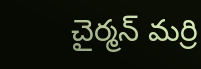చైర్మన్ మర్రి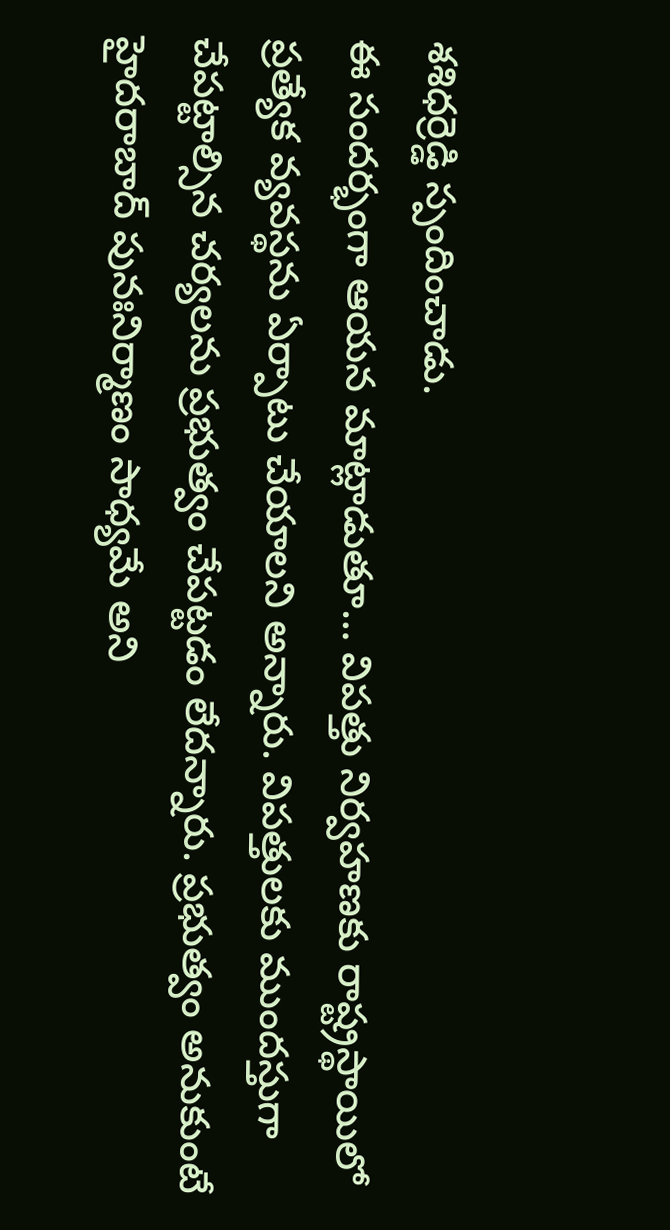శశిధర్రెడ్డి స్పందించాడు.
ఈ సందర్భంగా ఆయన మాట్లాడుతూ… విపత్తు నిర్వహణకు రాష్ట్రస్థాయిలో ప్రత్యేక వ్యవస్థను ఏర్పాటు చేయాలని అన్నారు. విపత్తులకు ముందస్తుగా చేపట్టాల్సిన చర్యలను ప్రభుత్వం చేపట్టడం లేదన్నారు. ప్రభుత్వం అనుకుంటే హైదరాబాద్ పునఃనిర్మాణం సాధ్యమే అని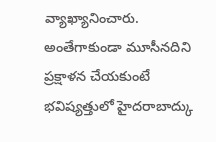వ్యాఖ్యానించారు. అంతేగాకుండా మూసీనదిని ప్రక్షాళన చేయకుంటే భవిష్యత్తులో హైదరాబాద్కు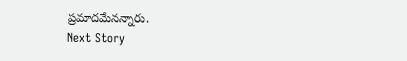ప్రమాదమేనన్నారు.
Next Story